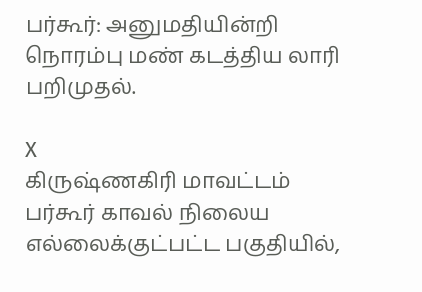பர்கூர்: அனுமதியின்றி நொரம்பு மண் கடத்திய லாரி பறிமுதல்.

X
கிருஷ்ணகிரி மாவட்டம் பர்கூர் காவல் நிலைய எல்லைக்குட்பட்ட பகுதியில்,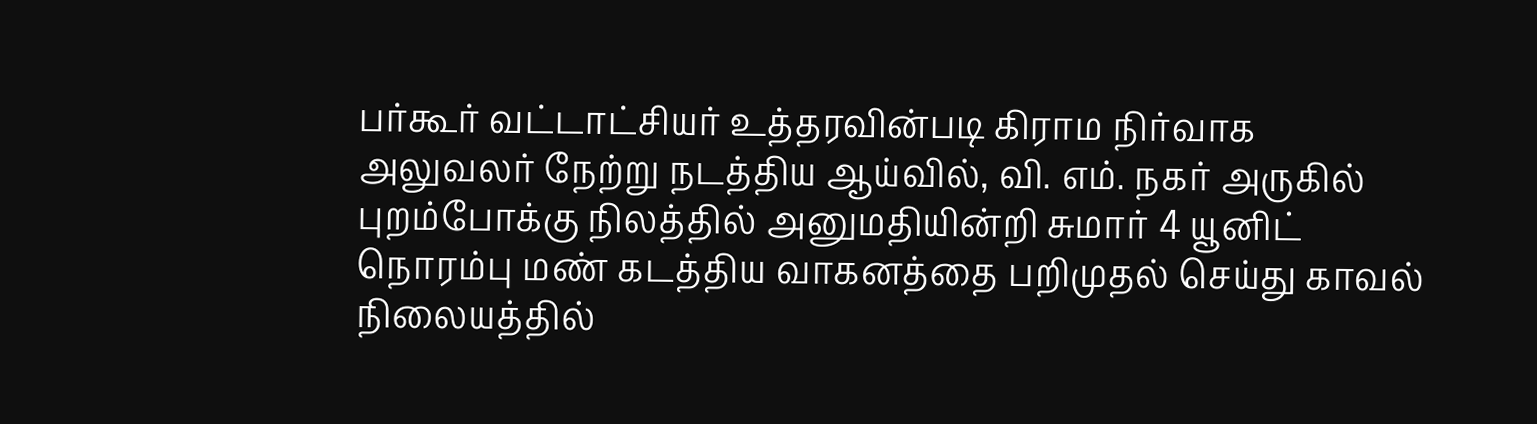பர்கூர் வட்டாட்சியர் உத்தரவின்படி கிராம நிர்வாக அலுவலர் நேற்று நடத்திய ஆய்வில், வி. எம். நகர் அருகில் புறம்போக்கு நிலத்தில் அனுமதியின்றி சுமார் 4 யூனிட் நொரம்பு மண் கடத்திய வாகனத்தை பறிமுதல் செய்து காவல் நிலையத்தில்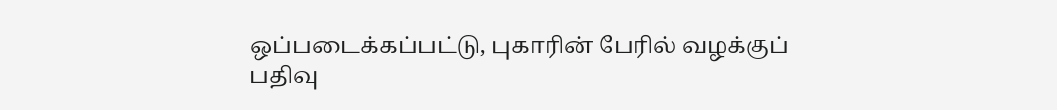ஒப்படைக்கப்பட்டு, புகாரின் பேரில் வழக்குப் பதிவு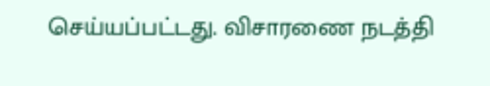செய்யப்பட்டது. விசாரணை நடத்தி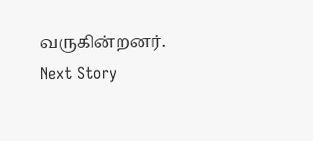வருகின்றனர்.
Next Story